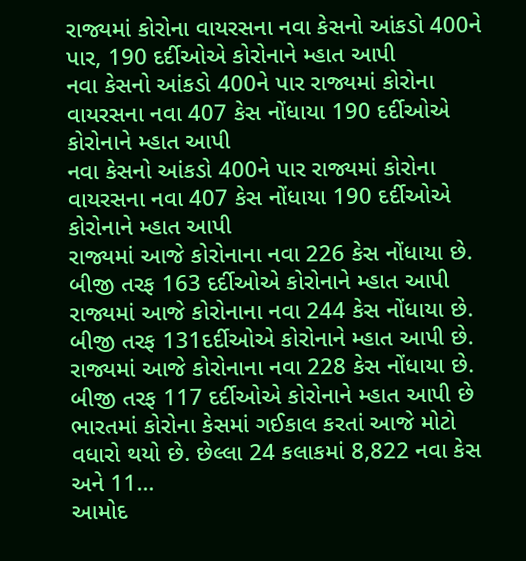રાજ્યમાં કોરોના વાયરસના નવા કેસનો આંકડો 400ને પાર, 190 દર્દીઓએ કોરોનાને મ્હાત આપી
નવા કેસનો આંકડો 400ને પાર રાજ્યમાં કોરોના વાયરસના નવા 407 કેસ નોંધાયા 190 દર્દીઓએ કોરોનાને મ્હાત આપી
નવા કેસનો આંકડો 400ને પાર રાજ્યમાં કોરોના વાયરસના નવા 407 કેસ નોંધાયા 190 દર્દીઓએ કોરોનાને મ્હાત આપી
રાજ્યમાં આજે કોરોનાના નવા 226 કેસ નોંધાયા છે. બીજી તરફ 163 દર્દીઓએ કોરોનાને મ્હાત આપી
રાજ્યમાં આજે કોરોનાના નવા 244 કેસ નોંધાયા છે. બીજી તરફ 131દર્દીઓએ કોરોનાને મ્હાત આપી છે.
રાજ્યમાં આજે કોરોનાના નવા 228 કેસ નોંધાયા છે. બીજી તરફ 117 દર્દીઓએ કોરોનાને મ્હાત આપી છે
ભારતમાં કોરોના કેસમાં ગઈકાલ કરતાં આજે મોટો વધારો થયો છે. છેલ્લા 24 કલાકમાં 8,822 નવા કેસ અને 11…
આમોદ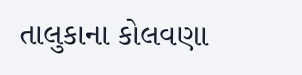તાલુકાના કોલવણા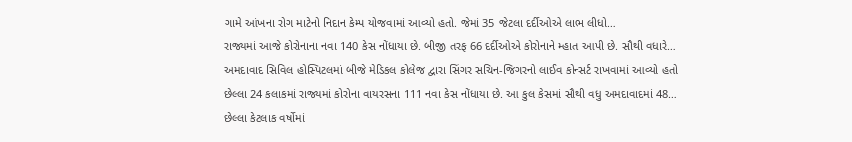ગામે આંખના રોગ માટેનો નિદાન કેમ્પ યોજવામાં આવ્યો હતો. જેમાં 35 જેટલા દર્દીઓએ લાભ લીધો…
રાજ્યમાં આજે કોરોનાના નવા 140 કેસ નોંધાયા છે. બીજી તરફ 66 દર્દીઓએ કોરોનાને મ્હાત આપી છે. સૌથી વધારે…
અમદાવાદ સિવિલ હોસ્પિટલમાં બીજે મેડિકલ કોલેજ દ્વારા સિંગર સચિન-જિગરનો લાઈવ કોન્સર્ટ રાખવામાં આવ્યો હતો
છેલ્લા 24 કલાકમાં રાજ્યમાં કોરોના વાયરસના 111 નવા કેસ નોંધાયા છે. આ કુલ કેસમાં સૌથી વધુ અમદાવાદમાં 48…
છેલ્લા કેટલાક વર્ષોમાં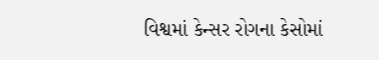વિશ્વમાં કેન્સર રોગના કેસોમાં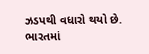ઝડપથી વધારો થયો છે. ભારતમાં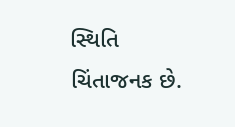સ્થિતિ ચિંતાજનક છે.